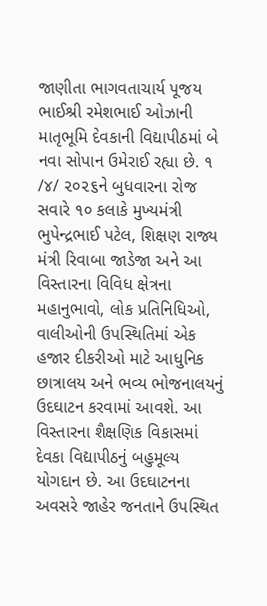જાણીતા ભાગવતાચાર્ય પૂજય ભાઈશ્રી રમેશભાઈ ઓઝાની માતૃભૂમિ દેવકાની વિદ્યાપીઠમાં બે નવા સોપાન ઉમેરાઈ રહ્યા છે. ૧ /૪/ ૨૦૨૬ને બુધવારના રોજ સવારે ૧૦ કલાકે મુખ્યમંત્રી ભુપેન્દ્રભાઈ પટેલ, શિક્ષણ રાજ્ય મંત્રી રિવાબા જાડેજા અને આ વિસ્તારના વિવિધ ક્ષેત્રના મહાનુભાવો, લોક પ્રતિનિધિઓ, વાલીઓની ઉપસ્થિતિમાં એક હજાર દીકરીઓ માટે આધુનિક છાત્રાલય અને ભવ્ય ભોજનાલયનું ઉદઘાટન કરવામાં આવશે. આ વિસ્તારના શૈક્ષણિક વિકાસમાં દેવકા વિદ્યાપીઠનું બહુમૂલ્ય યોગદાન છે. આ ઉદઘાટનના અવસરે જાહેર જનતાને ઉપસ્થિત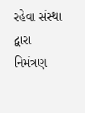રહેવા સંસ્થા દ્વારા નિમંત્રણ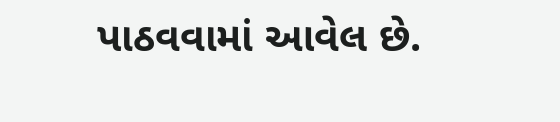પાઠવવામાં આવેલ છે.